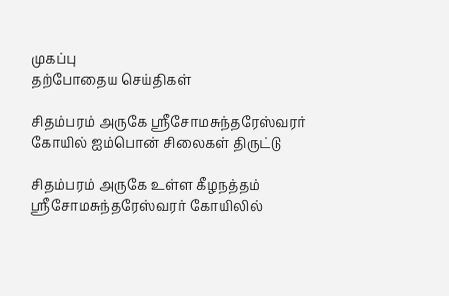முகப்பு
தற்போதைய செய்திகள்

சிதம்பரம் அருகே ஸ்ரீசோமசுந்தரேஸ்வரர் கோயில் ஐம்பொன் சிலைகள் திருட்டு

சிதம்பரம் அருகே உள்ள கீழநத்தம் ஸ்ரீசோமசுந்தரேஸ்வரர் கோயிலில்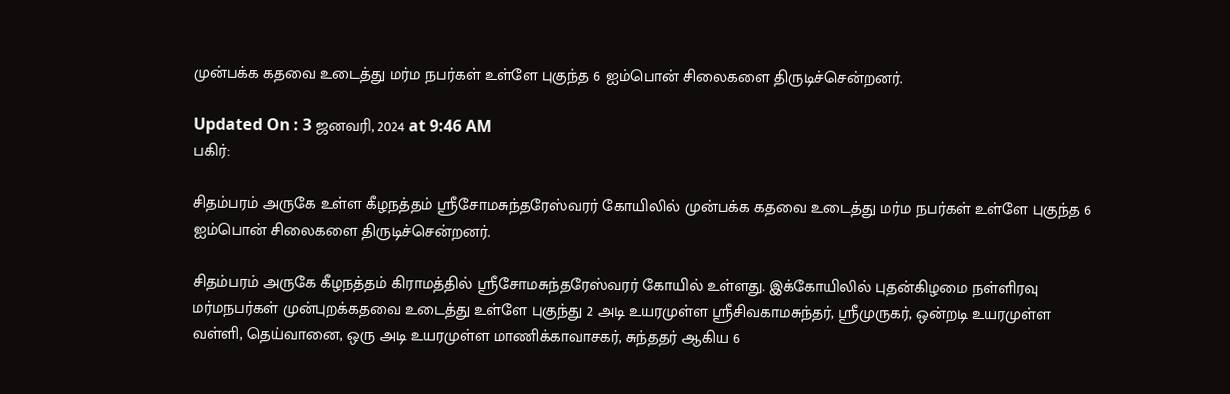முன்பக்க கதவை உடைத்து மர்ம நபர்கள் உள்ளே புகுந்த 6 ஐம்பொன் சிலைகளை திருடிச்சென்றனர்.

Updated On : 3 ஜனவரி, 2024 at 9:46 AM
பகிர்:

சிதம்பரம் அருகே உள்ள கீழநத்தம் ஸ்ரீசோமசுந்தரேஸ்வரர் கோயிலில் முன்பக்க கதவை உடைத்து மர்ம நபர்கள் உள்ளே புகுந்த 6 ஐம்பொன் சிலைகளை திருடிச்சென்றனர்.

சிதம்பரம் அருகே கீழநத்தம் கிராமத்தில் ஸ்ரீசோமசுந்தரேஸ்வரர் கோயில் உள்ளது. இக்கோயிலில் புதன்கிழமை நள்ளிரவு மர்மநபர்கள் முன்புறக்கதவை உடைத்து உள்ளே புகுந்து 2 அடி உயரமுள்ள ஸ்ரீசிவகாமசுந்தர், ஸ்ரீமுருகர், ஒன்றடி உயரமுள்ள வள்ளி, தெய்வானை, ஒரு அடி உயரமுள்ள மாணிக்காவாசகர், சுந்ததர் ஆகிய 6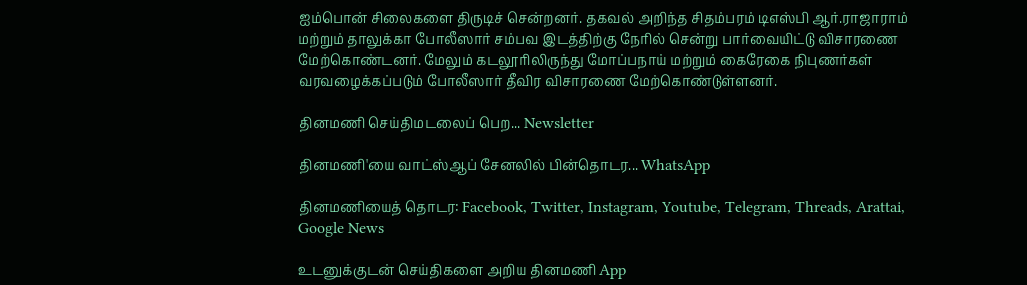ஐம்பொன் சிலைகளை திருடிச் சென்றனர். தகவல் அறிந்த சிதம்பரம் டிஎஸ்பி ஆர்.ராஜாராம் மற்றும் தாலுக்கா போலீஸார் சம்பவ இடத்திற்கு நேரில் சென்று பார்வையிட்டு விசாரணை மேற்கொண்டனர். மேலும் கடலூரிலிருந்து மோப்பநாய் மற்றும் கைரேகை நிபுணர்கள் வரவழைக்கப்படும் போலீஸார் தீவிர விசாரணை மேற்கொண்டுள்ளனர்.

தினமணி செய்திமடலைப் பெற... Newsletter

தினமணி'யை வாட்ஸ்ஆப் சேனலில் பின்தொடர... WhatsApp

தினமணியைத் தொடர: Facebook, Twitter, Instagram, Youtube, Telegram, Threads, Arattai, Google News

உடனுக்குடன் செய்திகளை அறிய தினமணி App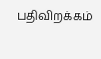பதிவிறக்கம்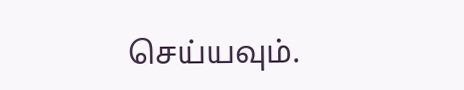செய்யவும்.